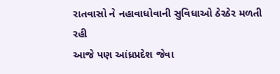રાતવાસો ને નહાવાધોવાની સુવિધાઓ ઠેરઠેર મળતી રહી
આજે પણ આંધ્રપ્રદેશ જેવા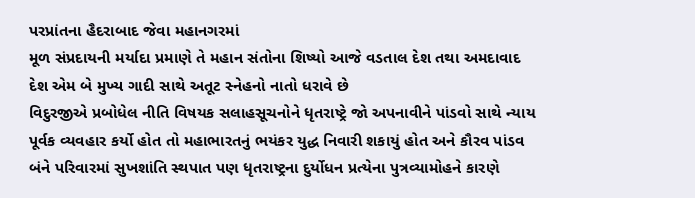પરપ્રાંતના હૈદરાબાદ જેવા મહાનગરમાં
મૂળ સંપ્રદાયની મર્યાદા પ્રમાણે તે મહાન સંતોના શિષ્યો આજે વડતાલ દેશ તથા અમદાવાદ દેશ એમ બે મુખ્ય ગાદી સાથે અતૂટ સ્નેહનો નાતો ધરાવે છે
વિદુરજીએ પ્રબોધેલ નીતિ વિષયક સલાહસૂચનોને ધૃતરાષ્ટ્રે જો અપનાવીને પાંડવો સાથે ન્યાય પૂર્વક વ્યવહાર કર્યો હોત તો મહાભારતનું ભયંકર યુદ્ધ નિવારી શકાયું હોત અને કૌરવ પાંડવ બંને પરિવારમાં સુખશાંતિ સ્થપાત પણ ધૃતરાષ્ટ્રના દુર્યોધન પ્રત્યેના પુત્રવ્યામોહને કારણે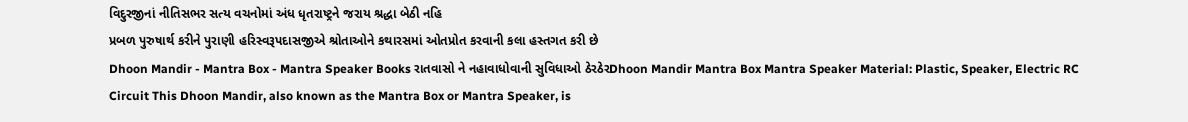વિદુરજીનાં નીતિસભર સત્ય વચનોમાં અંધ ધૃતરાષ્ટ્રને જરાય શ્રદ્ધા બેઠી નહિ
પ્રબળ પુરુષાર્થ કરીને પુરાણી હરિસ્વરૂપદાસજીએ શ્રોતાઓને કથારસમાં ઓતપ્રોત કરવાની કલા હસ્તગત કરી છે
Dhoon Mandir - Mantra Box - Mantra Speaker Books રાતવાસો ને નહાવાધોવાની સુવિધાઓ ઠેરઠેરDhoon Mandir Mantra Box Mantra Speaker Material: Plastic, Speaker, Electric RC Circuit This Dhoon Mandir, also known as the Mantra Box or Mantra Speaker, is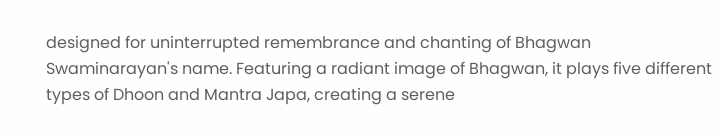designed for uninterrupted remembrance and chanting of Bhagwan Swaminarayan's name. Featuring a radiant image of Bhagwan, it plays five different types of Dhoon and Mantra Japa, creating a serene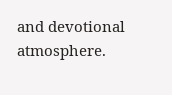and devotional atmosphere.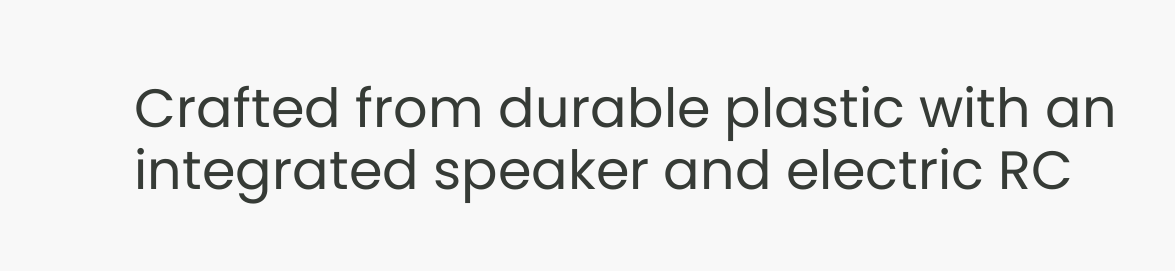Crafted from durable plastic with an integrated speaker and electric RC